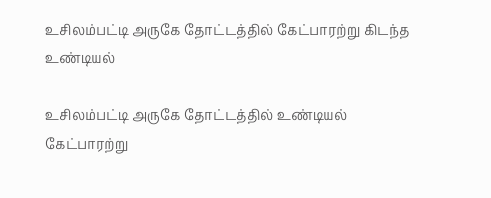உசிலம்பட்டி அருகே தோட்டத்தில் கேட்பாரற்று கிடந்த உண்டியல்

உசிலம்பட்டி அருகே தோட்டத்தில் உண்டியல் கேட்பாரற்று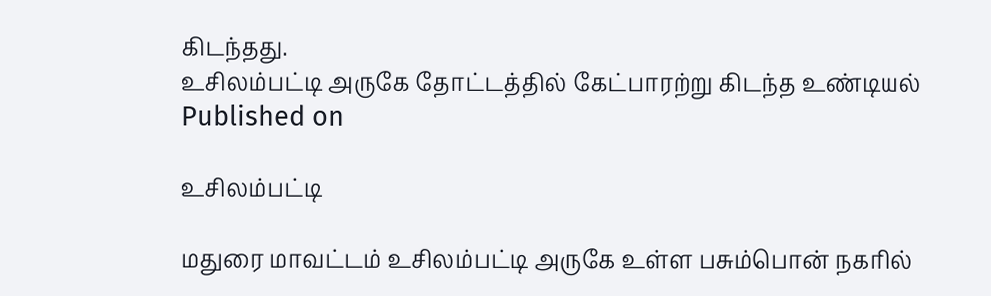கிடந்தது.
உசிலம்பட்டி அருகே தோட்டத்தில் கேட்பாரற்று கிடந்த உண்டியல்
Published on

உசிலம்பட்டி

மதுரை மாவட்டம் உசிலம்பட்டி அருகே உள்ள பசும்பொன் நகரில்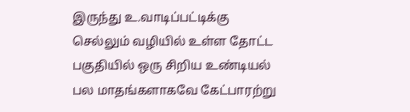இருந்து உ.வாடிப்பட்டிக்கு செல்லும் வழியில் உள்ள தோட்ட பகுதியில் ஒரு சிறிய உண்டியல் பல மாதங்களாகவே கேட்பாரற்று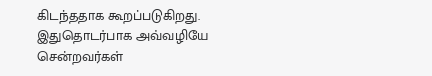கிடந்ததாக கூறப்படுகிறது. இதுதொடர்பாக அவ்வழியே சென்றவர்கள்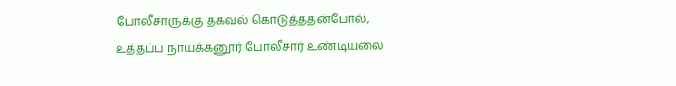போலீசாருக்கு தகவல் கொடுத்ததன்போல், உத்தப்ப நாயக்கனூர் போலீசார் உண்டியலை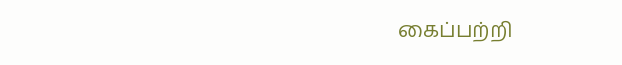கைப்பற்றி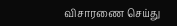விசாரணை செய்து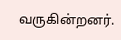வருகின்றனர்.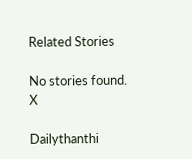Related Stories

No stories found.
X

Dailythanthi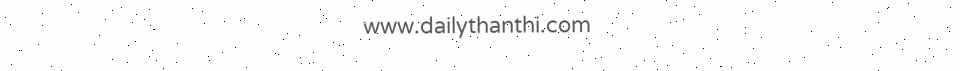www.dailythanthi.com